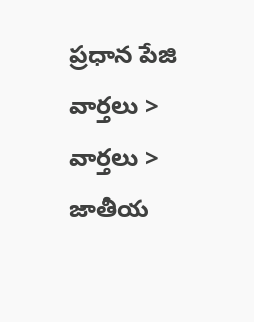ప్రధాన పేజి   వార్తలు > వార్తలు > జాతీయ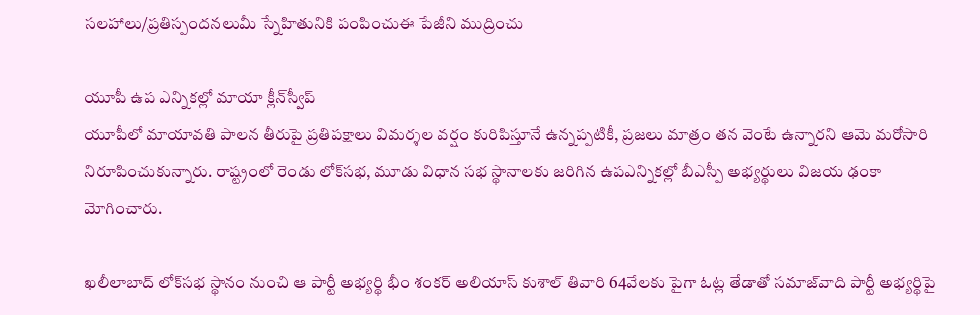సలహాలు/ప్రతిస్పందనలుమీ స్నేహితునికి పంపించుఈ పేజీని ముద్రించు

యూపీ ఉప ఎన్నికల్లో మాయా క్లీన్‌స్వీప్
యూపీలో మాయావతి పాలన తీరుపై ప్రతిపక్షాలు విమర్శల వర్షం కురిపిస్తూనే ఉన్నప్పటికీ, ప్రజలు మాత్రం తన వెంటే ఉన్నారని ఆమె మరోసారి నిరూపించుకున్నారు. రాష్ట్రంలో రెండు లోక్‌సభ, మూడు విధాన సభ స్థానాలకు జరిగిన ఉపఎన్నికల్లో బీఎస్పీ అభ్యర్థులు విజయ ఢంకా మోగించారు.

ఖలీలాబాద్ లోక్‌సభ స్థానం నుంచి ఆ పార్టీ అభ్యర్థి భీం శంకర్ అలియాస్ కుశాల్ తివారి 64వేలకు పైగా ఓట్ల తేడాతో సమాజ్‌వాది పార్టీ అభ్యర్థిపై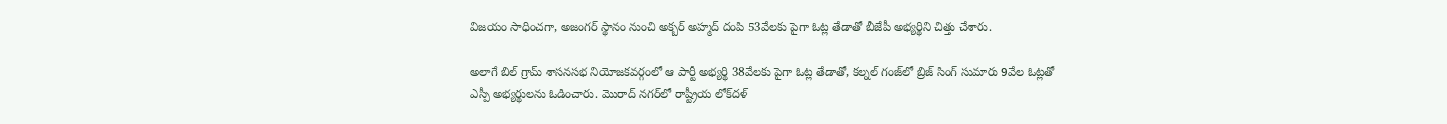విజయం సాధించగా, అజంగర్ స్థానం నుంచి అక్బర్ అహ్మద్ దంపి 53వేలకు పైగా ఓట్ల తేడాతో బీజేపీ అభ్యర్థిని చిత్తు చేశారు.

అలాగే బిల్ గ్రామ్ శాసనసభ నియోజకవర్గంలో ఆ పార్టీ అభ్యర్థి 38వేలకు పైగా ఓట్ల తేడాతో, కల్నల్ గంజ్‌లో బ్రిజ్ సింగ్ సుమారు 9వేల ఓట్లతో ఎస్పీ అభ్యర్థులను ఓడించారు. మొరాద్ నగర్‌లో రాష్ట్రీయ లోక్‌దళ్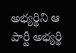అభ్యర్థిని ఆ పార్టీ అభ్యర్థి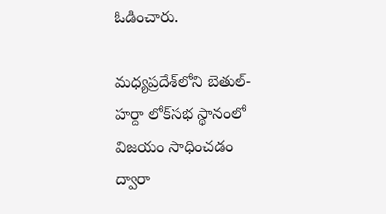ఓడించారు.

మధ్యప్రదేశ్‌లోని బెతుల్-హర్దా లోక్‌సభ స్థానంలో విజయం సాధించడం ద్వారా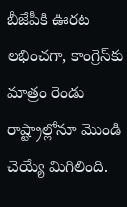బీజేపీకి ఊరట లభించగా, కాంగ్రెస్‌కు మాత్రం రెండు రాష్ట్రాల్లోనూ మొండి చెయ్యే మిగిలింది.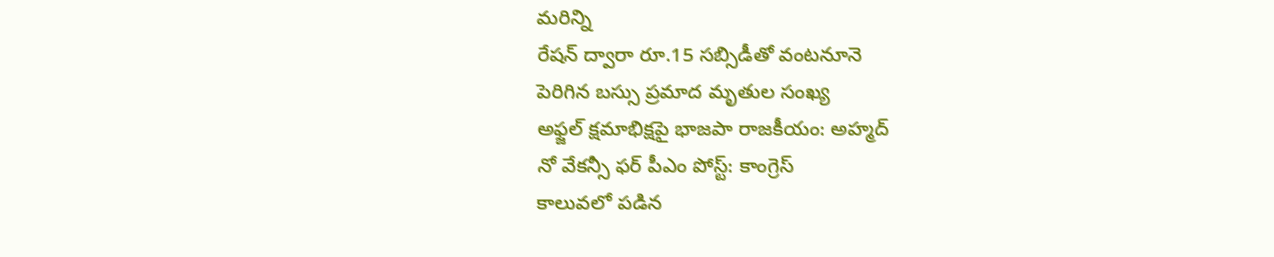మరిన్ని
రేషన్ ద్వారా రూ.15 సబ్సిడీతో వంటనూనె
పెరిగిన బస్సు ప్రమాద మృతుల సంఖ్య
అఫ్జల్ క్షమాభిక్షపై భాజపా రాజకీయం: అహ్మద్
నో వేకన్సీ ఫర్ పీఎం పోస్ట్: కాంగ్రెస్
కాలువలో పడిన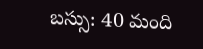బస్సు: 40 మంది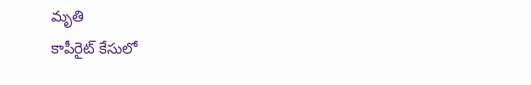మృతి
కాపీరైట్ కేసులో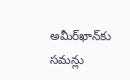అమీర్‌ఖాన్‌కు సమన్లు